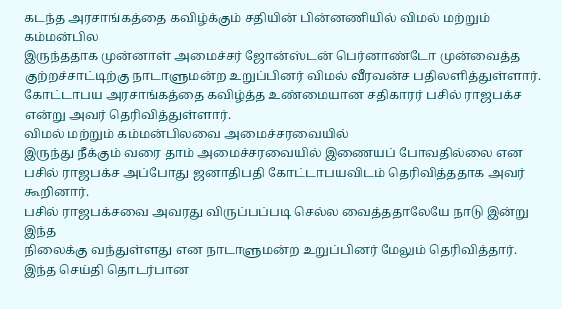கடந்த அரசாங்கத்தை கவிழ்க்கும் சதியின் பின்னணியில் விமல் மற்றும் கம்மன்பில
இருந்ததாக முன்னாள் அமைச்சர் ஜோன்ஸ்டன் பெர்னாண்டோ முன்வைத்த
குற்றச்சாட்டிற்கு நாடாளுமன்ற உறுப்பினர் விமல் வீரவன்ச பதிலளித்துள்ளார்.
கோட்டாபய அரசாங்கத்தை கவிழ்த்த உண்மையான சதிகாரர் பசில் ராஜபக்ச என்று அவர் தெரிவித்துள்ளார்.
விமல் மற்றும் கம்மன்பிலவை அமைச்சரவையில்
இருந்து நீக்கும் வரை தாம் அமைச்சரவையில் இணையப் போவதில்லை என பசில் ராஜபக்ச அப்போது ஜனாதிபதி கோட்டாபயவிடம் தெரிவித்ததாக அவர் கூறினார்.
பசில் ராஜபக்சவை அவரது விருப்பப்படி செல்ல வைத்ததாலேயே நாடு இன்று இந்த
நிலைக்கு வந்துள்ளது என நாடாளுமன்ற உறுப்பினர் மேலும் தெரிவித்தார்.
இந்த செய்தி தொடர்பான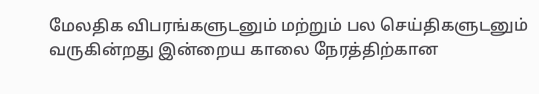மேலதிக விபரங்களுடனும் மற்றும் பல செய்திகளுடனும் வருகின்றது இன்றைய காலை நேரத்திற்கான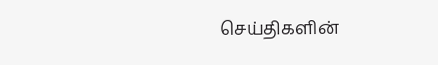செய்திகளின்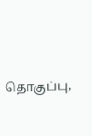தொகுப்பு,